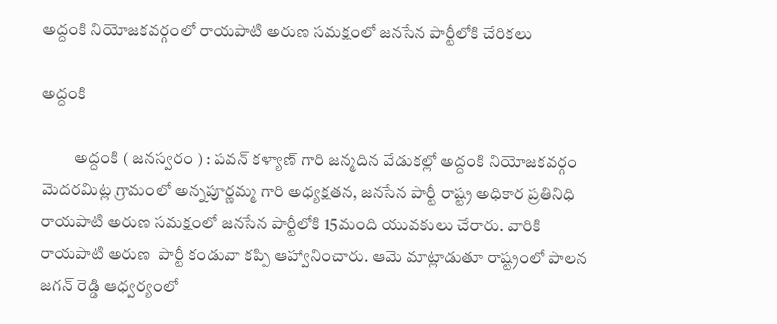అద్దంకి నియోజకవర్గంలో రాయపాటి అరుణ సమక్షంలో జనసేన పార్టీలోకి చేరికలు

అద్దంకి

          అద్దంకి ( జనస్వరం ) : పవన్ కళ్యాణ్ గారి జన్మదిన వేడుకల్లో అద్దంకి నియోజకవర్గం మెదరమిట్ల గ్రామంలో అన్నపూర్ణమ్మ గారి అధ్యక్షతన, జనసేన పార్టీ రాష్ట్ర అధికార ప్రతినిధి రాయపాటి అరుణ సమక్షంలో జనసేన పార్టీలోకి 15మంది యువకులు చేరారు. వారికి రాయపాటి అరుణ  పార్టీ కండువా కప్పి ఆహ్వానించారు. ఆమె మాట్లాడుతూ రాష్ట్రంలో పాలన జగన్ రెడ్డి ఆధ్వర్యంలో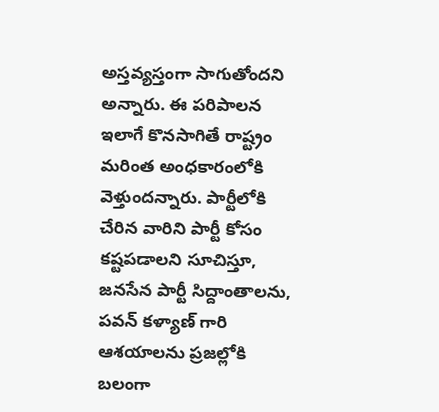అస్తవ్యస్తంగా సాగుతోందని అన్నారు. ఈ పరిపాలన ఇలాగే కొనసాగితే రాష్ట్రం మరింత అంధకారంలోకి వెళ్తుందన్నారు. పార్టీలోకి చేరిన వారిని పార్టీ కోసం కష్టపడాలని సూచిస్తూ, జనసేన పార్టీ సిద్దాంతాలను, పవన్ కళ్యాణ్ గారి ఆశయాలను ప్రజల్లోకి బలంగా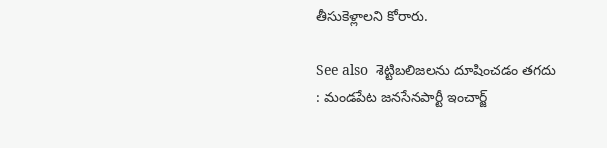తీసుకెళ్లాలని కోరారు.

See also  శెట్టిబలిజలను దూషించడం తగదు : మండపేట జనసేనపార్టీ ఇంచార్జ్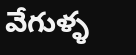వేగుళ్ళ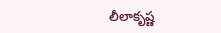లీలాకృష్ణ